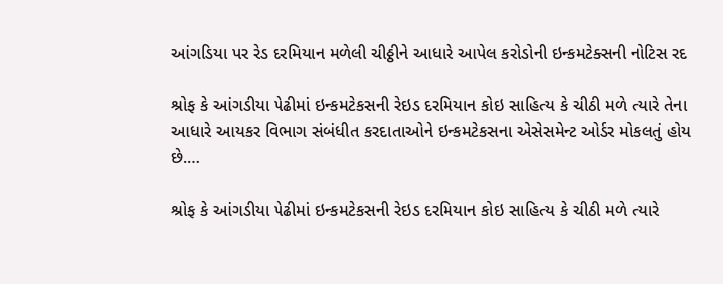આંગડિયા પર રેડ દરમિયાન મળેલી ચીઠ્ઠીને આધારે આપેલ કરોડોની ઇન્કમટેક્સની નોટિસ રદ

શ્રોફ કે આંગડીયા પેઢીમાં ઇન્કમટેકસની રેઇડ દરમિયાન કોઇ સાહિત્ય કે ચીઠી મળે ત્યારે તેના આધારે આયકર વિભાગ સંબંધીત કરદાતાઓને ઇન્કમટેકસના એસેસમેન્ટ ઓર્ડર મોકલતું હોય છે.…

શ્રોફ કે આંગડીયા પેઢીમાં ઇન્કમટેકસની રેઇડ દરમિયાન કોઇ સાહિત્ય કે ચીઠી મળે ત્યારે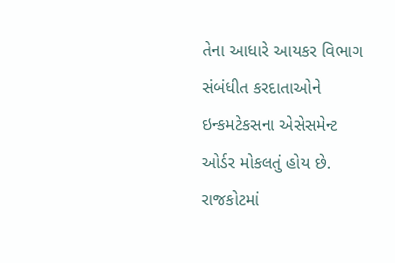તેના આધારે આયકર વિભાગ સંબંધીત કરદાતાઓને ઇન્કમટેકસના એસેસમેન્ટ ઓર્ડર મોકલતું હોય છે. રાજકોટમાં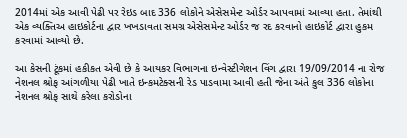2014માં એક આવી પેઢી પર રેઇડ બાદ 336 લોકોને એસેસમેન્ટ ઓર્ડર આપવામાં આવ્યા હતા. તેમાંથી એક વ્યક્તિઅ હાઇકોર્ટના દ્વાર ખખડાવતા સમગ્ર એસેસમેન્ટ ઓર્ડર જ રદ કરવાનો હાઇકોર્ટ દ્વારા હુકમ કરવામાં આવ્યો છે.

આ કેસની ટૂંકમાં હકીકત એવી છે કે આયકર વિભાગના ઇન્વેસ્ટીગેશન વિંગ દ્વારા 19/09/2014 ના રોજ નેશનલ શ્રોફ આંગળીયા પેઢી ખાતે ઇન્કમટેક્સની રેડ પાડવામા આવી હતી જેના અંતે કુલ 336 લોકોના નેશનલ શ્રોફ સાથે કરેલા કરોડોના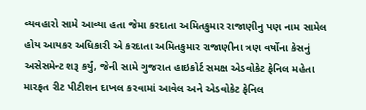વ્યવહારો સામે આવ્યા હતા જેમા કરદાતા અમિતકુમાર રાજાણીનુ પણ નામ સામેલ હોય આયકર અધિકારી એ કરદાતા અમિતકુમાર રાજાણીના ત્રણ વર્ષોના કેસનું અસેસમેન્ટ શરૂ કર્યું, જેની સામે ગુજરાત હાઇકોર્ટ સમક્ષ એડવોકેટ ફેનિલ મહેતા મારફત રીટ પીટીશન દાખલ કરવામાં આવેલ અને એડવોકેટ ફેનિલ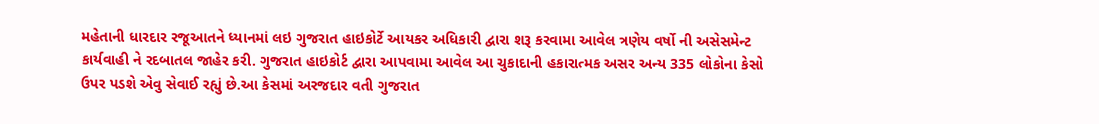મહેતાની ધારદાર રજૂઆતને ધ્યાનમાં લઇ ગુજરાત હાઇકોર્ટે આયકર અધિકારી દ્વારા શરૂ કરવામા આવેલ ત્રણેય વર્ષો ની અસેસમેન્ટ કાર્યવાહી ને રદબાતલ જાહેર કરી. ગુજરાત હાઇકોર્ટ દ્વારા આપવામા આવેલ આ ચુકાદાની હકારાત્મક અસર અન્ય 335 લોકોના કેસો ઉપર પડશે એવુ સેવાઈ રહ્યું છે.આ કેસમાં અરજદાર વતી ગુજરાત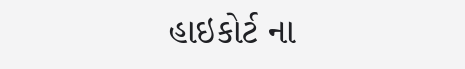હાઇકોર્ટ ના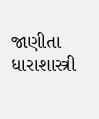જાણીતા ધારાશાસ્ત્રી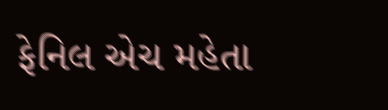ફેનિલ એચ મહેતા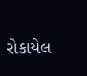રોકાયેલ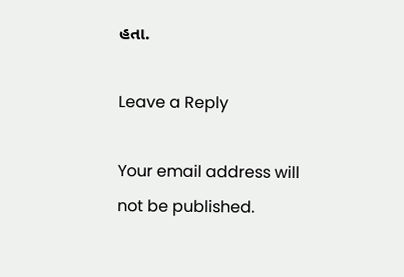હતા.

Leave a Reply

Your email address will not be published.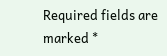Required fields are marked *